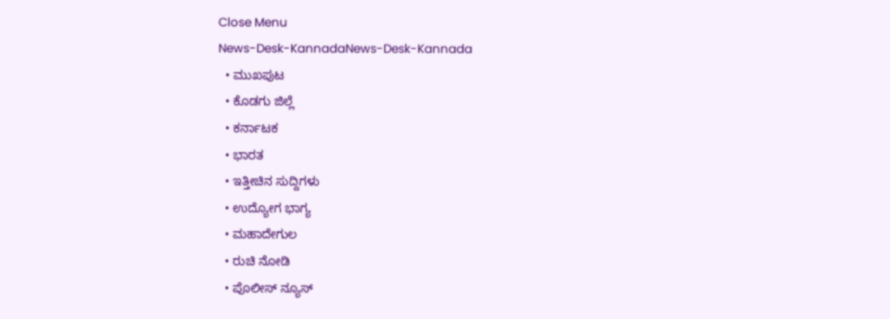Close Menu
News-Desk-KannadaNews-Desk-Kannada
  • ಮುಖಪುಟ
  • ಕೊಡಗು ಜಿಲ್ಲೆ
  • ಕರ್ನಾಟಕ
  • ಭಾರತ
  • ಇತ್ತೀಚಿನ ಸುದ್ದಿಗಳು
  • ಉದ್ಯೋಗ ಭಾಗ್ಯ
  • ಮಹಾದೇಗುಲ
  • ರುಚಿ ನೋಡಿ
  • ಪೊಲೀಸ್ ನ್ಯೂಸ್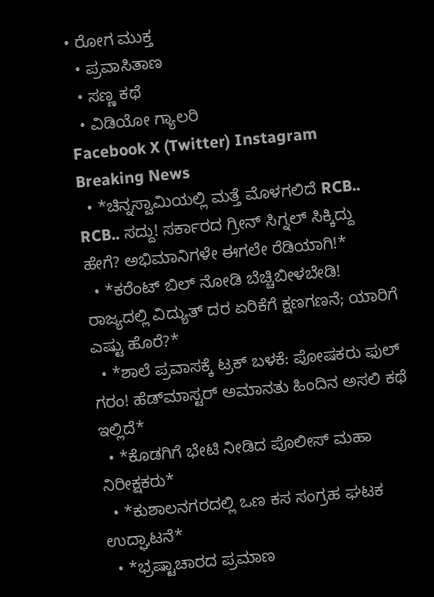• ರೋಗ ಮುಕ್ತ
  • ಪ್ರವಾಸಿತಾಣ
  • ಸಣ್ಣ ಕಥೆ
  • ವಿಡಿಯೋ ಗ್ಯಾಲರಿ
Facebook X (Twitter) Instagram
Breaking News
  • *ಚಿನ್ನಸ್ವಾಮಿಯಲ್ಲಿ ಮತ್ತೆ ಮೊಳಗಲಿದೆ RCB.. RCB.. ಸದ್ದು! ಸರ್ಕಾರದ ಗ್ರೀನ್ ಸಿಗ್ನಲ್ ಸಿಕ್ಕಿದ್ದು ಹೇಗೆ? ಅಭಿಮಾನಿಗಳೇ ಈಗಲೇ ರೆಡಿಯಾಗಿ!*
  • *ಕರೆಂಟ್ ಬಿಲ್ ನೋಡಿ ಬೆಚ್ಚಿಬೀಳಬೇಡಿ! ರಾಜ್ಯದಲ್ಲಿ ವಿದ್ಯುತ್ ದರ ಏರಿಕೆಗೆ ಕ್ಷಣಗಣನೆ; ಯಾರಿಗೆ ಎಷ್ಟು ಹೊರೆ?*
  • *ಶಾಲೆ ಪ್ರವಾಸಕ್ಕೆ ಟ್ರಕ್ ಬಳಕೆ: ಪೋಷಕರು ಫುಲ್ ಗರಂ! ಹೆಡ್‌ಮಾಸ್ಟರ್ ಅಮಾನತು ಹಿಂದಿನ ಅಸಲಿ ಕಥೆ ಇಲ್ಲಿದೆ*
  • *ಕೊಡಗಿಗೆ ಭೇಟಿ ನೀಡಿದ ಪೊಲೀಸ್ ಮಹಾ ನಿರೀಕ್ಷಕರು*
  • *ಕುಶಾಲನಗರದಲ್ಲಿ ಒಣ ಕಸ ಸಂಗ್ರಹ ಘಟಕ ಉದ್ಘಾಟನೆ*
  • *ಭ್ರಷ್ಟಾಚಾರದ ಪ್ರಮಾಣ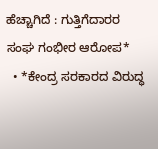ಹೆಚ್ಚಾಗಿದೆ : ಗುತ್ತಿಗೆದಾರರ ಸಂಘ ಗಂಭೀರ ಆರೋಪ*
  • *ಕೇಂದ್ರ ಸರಕಾರದ ವಿರುದ್ಧ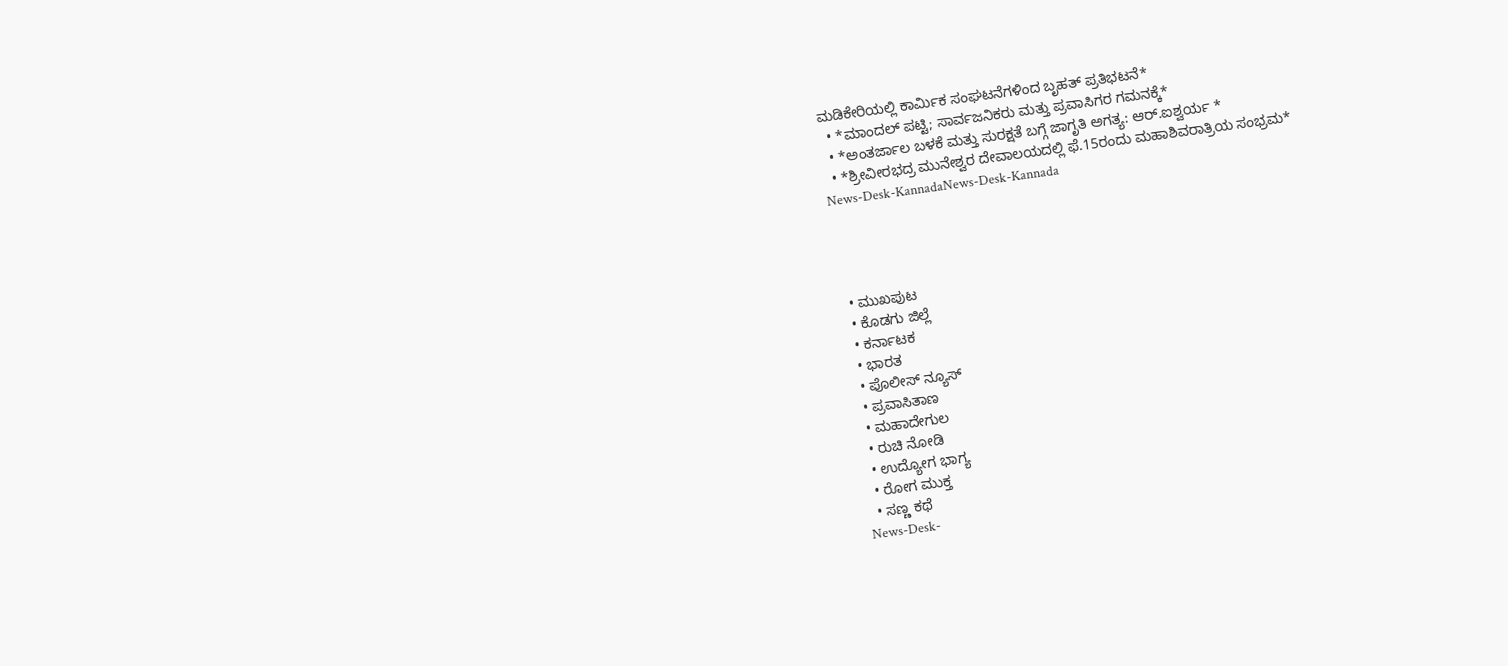ಮಡಿಕೇರಿಯಲ್ಲಿ ಕಾರ್ಮಿಕ ಸಂಘಟನೆಗಳಿಂದ ಬೃಹತ್ ಪ್ರತಿಭಟನೆ*
  • *ಮಾಂದಲ್ ಪಟ್ಟಿ; ಸಾರ್ವಜನಿಕರು ಮತ್ತು ಪ್ರವಾಸಿಗರ ಗಮನಕ್ಕೆ*
  • *ಅಂತರ್ಜಾಲ ಬಳಕೆ ಮತ್ತು ಸುರಕ್ಷತೆ ಬಗ್ಗೆ ಜಾಗೃತಿ ಅಗತ್ಯ: ಆರ್.ಐಶ್ವರ್ಯ *
  • *ಶ್ರೀವೀರಭದ್ರ ಮುನೇಶ್ವರ ದೇವಾಲಯದಲ್ಲಿ ಫೆ.15ರಂದು ಮಹಾಶಿವರಾತ್ರಿಯ ಸಂಭ್ರಮ*
News-Desk-KannadaNews-Desk-Kannada




  • ಮುಖಪುಟ
  • ಕೊಡಗು ಜಿಲ್ಲೆ
  • ಕರ್ನಾಟಕ
  • ಭಾರತ
  • ಪೊಲೀಸ್ ನ್ಯೂಸ್
  • ಪ್ರವಾಸಿತಾಣ
  • ಮಹಾದೇಗುಲ
  • ರುಚಿ ನೋಡಿ
  • ಉದ್ಯೋಗ ಭಾಗ್ಯ
  • ರೋಗ ಮುಕ್ತ
  • ಸಣ್ಣ ಕಥೆ
News-Desk-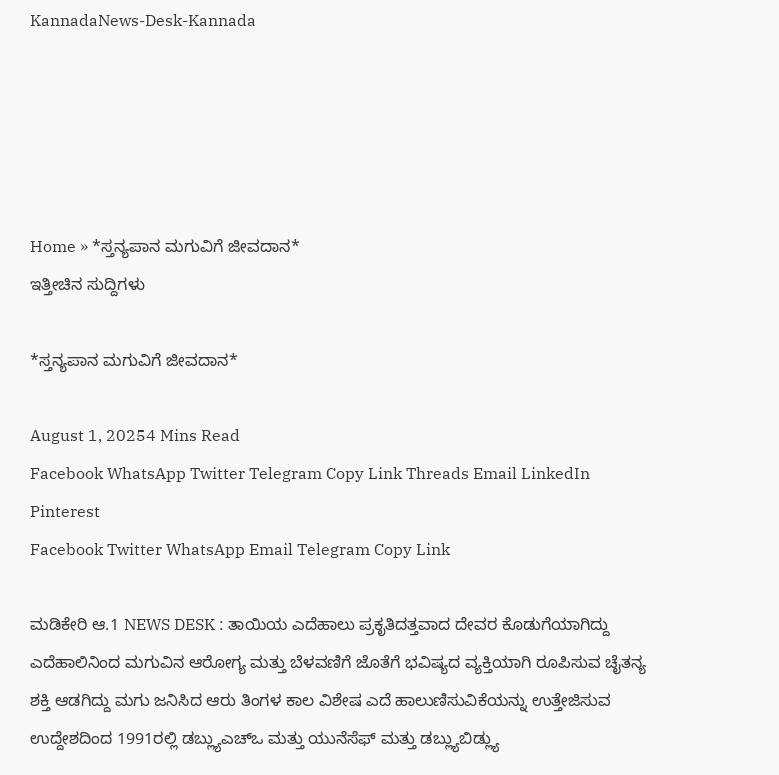KannadaNews-Desk-Kannada





Home » *ಸ್ತನ್ಯಪಾನ ಮಗುವಿಗೆ ಜೀವದಾನ*
ಇತ್ತೀಚಿನ ಸುದ್ದಿಗಳು

*ಸ್ತನ್ಯಪಾನ ಮಗುವಿಗೆ ಜೀವದಾನ*

August 1, 20254 Mins Read
Facebook WhatsApp Twitter Telegram Copy Link Threads Email LinkedIn Pinterest
Facebook Twitter WhatsApp Email Telegram Copy Link

ಮಡಿಕೇರಿ ಆ.1 NEWS DESK : ತಾಯಿಯ ಎದೆಹಾಲು ಪ್ರಕೃತಿದತ್ತವಾದ ದೇವರ ಕೊಡುಗೆಯಾಗಿದ್ದು ಎದೆಹಾಲಿನಿಂದ ಮಗುವಿನ ಆರೋಗ್ಯ ಮತ್ತು ಬೆಳವಣಿಗೆ ಜೊತೆಗೆ ಭವಿಷ್ಯದ ವ್ಯಕ್ತಿಯಾಗಿ ರೂಪಿಸುವ ಚೈತನ್ಯ ಶಕ್ತಿ ಆಡಗಿದ್ದು ಮಗು ಜನಿಸಿದ ಆರು ತಿಂಗಳ ಕಾಲ ವಿಶೇಷ ಎದೆ ಹಾಲುಣಿಸುವಿಕೆಯನ್ನು ಉತ್ತೇಜಿಸುವ ಉದ್ದೇಶದಿಂದ 1991ರಲ್ಲಿ ಡಬ್ಲ್ಯುಎಚ್‍ಒ ಮತ್ತು ಯುನೆಸೆಫ್ ಮತ್ತು ಡಬ್ಲ್ಯುಬಿಡ್ಲ್ಯು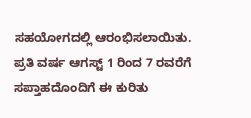ಸಹಯೋಗದಲ್ಲಿ ಆರಂಭಿಸಲಾಯಿತು. ಪ್ರತಿ ವರ್ಷ ಆಗಸ್ಟ್ 1 ರಿಂದ 7 ರವರೆಗೆ ಸಪ್ತಾಹದೊಂದಿಗೆ ಈ ಕುರಿತು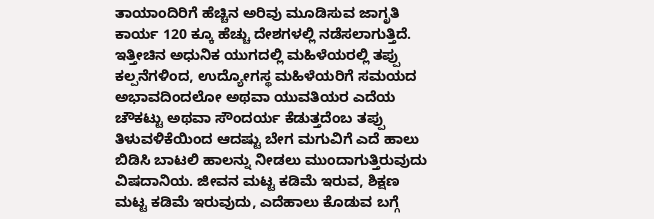ತಾಯಾಂದಿರಿಗೆ ಹೆಚ್ಚಿನ ಅರಿವು ಮೂಡಿಸುವ ಜಾಗೃತಿ ಕಾರ್ಯ 120 ಕ್ಕೂ ಹೆಚ್ಚು ದೇಶಗಳಲ್ಲಿ ನಡೆಸಲಾಗುತ್ತಿದೆ. ಇತ್ತೀಚಿನ ಅಧುನಿಕ ಯುಗದಲ್ಲಿ ಮಹಿಳೆಯರಲ್ಲಿ ತಪ್ಪು ಕಲ್ಪನೆಗಳಿಂದ, ಉದ್ಯೋಗಸ್ಥ ಮಹಿಳೆಯರಿಗೆ ಸಮಯದ ಅಭಾವದಿಂದಲೋ ಅಥವಾ ಯುವತಿಯರ ಎದೆಯ ಚೌಕಟ್ಟು ಅಥವಾ ಸೌಂದರ್ಯ ಕೆಡುತ್ತದೆಂಬ ತಪ್ಪು ತಿಳುವಳಿಕೆಯಿಂದ ಆದಷ್ಟು ಬೇಗ ಮಗುವಿಗೆ ಎದೆ ಹಾಲು ಬಿಡಿಸಿ ಬಾಟಲಿ ಹಾಲನ್ನು ನೀಡಲು ಮುಂದಾಗುತ್ತಿರುವುದು ವಿಷದಾನಿಯ. ಜೀವನ ಮಟ್ಟ ಕಡಿಮೆ ಇರುವ, ಶಿಕ್ಷಣ ಮಟ್ಟ ಕಡಿಮೆ ಇರುವುದು, ಎದೆಹಾಲು ಕೊಡುವ ಬಗ್ಗೆ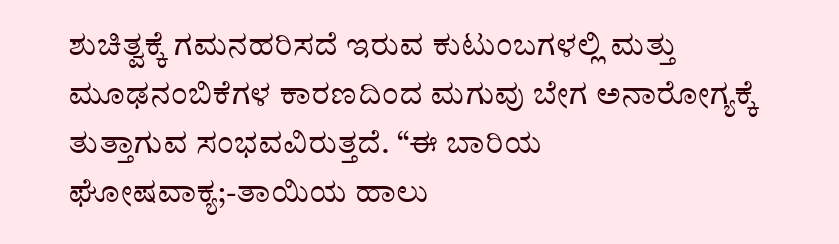ಶುಚಿತ್ವಕ್ಕೆ ಗಮನಹರಿಸದೆ ಇರುವ ಕುಟುಂಬಗಳಲ್ಲಿ ಮತ್ತು ಮೂಢನಂಬಿಕೆಗಳ ಕಾರಣದಿಂದ ಮಗುವು ಬೇಗ ಅನಾರೋಗ್ಯಕ್ಕೆ ತುತ್ತಾಗುವ ಸಂಭವವಿರುತ್ತದೆ. “ಈ ಬಾರಿಯ ಘೋಷವಾಕ್ಯ;-ತಾಯಿಯ ಹಾಲು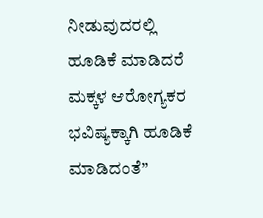ನೀಡುವುದರಲ್ಲಿ ಹೂಡಿಕೆ ಮಾಡಿದರೆ ಮಕ್ಕಳ ಆರೋಗ್ಯಕರ ಭವಿಷ್ಯಕ್ಕಾಗಿ ಹೂಡಿಕೆ ಮಾಡಿದಂತೆ”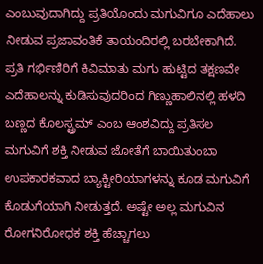ಎಂಬುವುದಾಗಿದ್ದು ಪ್ರತಿಯೊಂದು ಮಗುವಿಗೂ ಎದೆಹಾಲು ನೀಡುವ ಪ್ರಜಾವಂತಿಕೆ ತಾಯಂದಿರಲ್ಲಿ ಬರಬೇಕಾಗಿದೆ. ಪ್ರತಿ ಗರ್ಭಿಣಿರಿಗೆ ಕಿವಿಮಾತು ಮಗು ಹುಟ್ಟಿದ ತಕ್ಷಣವೇ ಎದೆಹಾಲನ್ನು ಕುಡಿಸುವುದರಿಂದ ಗಿಣ್ಣುಹಾಲಿನಲ್ಲಿ ಹಳದಿ ಬಣ್ಣದ ಕೊಲಸ್ಟ್ರಮ್ ಎಂಬ ಆಂಶವಿದ್ದು ಪ್ರತಿಸಲ ಮಗುವಿಗೆ ಶಕ್ತಿ ನೀಡುವ ಜೋತೆಗೆ ಬಾಯಿತುಂಬಾ ಉಪಕಾರಕವಾದ ಬ್ಯಾಕ್ಟೀರಿಯಾಗಳನ್ನು ಕೂಡ ಮಗುವಿಗೆ ಕೊಡುಗೆಯಾಗಿ ನೀಡುತ್ತದೆ. ಅಷ್ಟೇ ಅಲ್ಲ ಮಗುವಿನ ರೋಗನಿರೋಧಕ ಶಕ್ತಿ ಹೆಚ್ಚಾಗಲು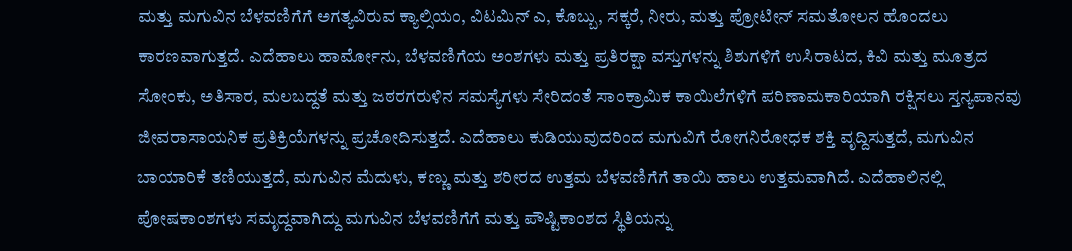ಮತ್ತು ಮಗುವಿನ ಬೆಳವಣಿಗೆಗೆ ಅಗತ್ಯವಿರುವ ಕ್ಯಾಲ್ಸಿಯಂ, ವಿಟಮಿನ್ ಎ, ಕೊಬ್ಬು, ಸಕ್ಕರೆ, ನೀರು, ಮತ್ತು ಪ್ರೋಟೀನ್ ಸಮತೋಲನ ಹೊಂದಲು ಕಾರಣವಾಗುತ್ತದೆ. ಎದೆಹಾಲು ಹಾರ್ಮೋನು, ಬೆಳವಣಿಗೆಯ ಅಂಶಗಳು ಮತ್ತು ಪ್ರತಿರಕ್ಷಾ ವಸ್ತುಗಳನ್ನು ಶಿಶುಗಳಿಗೆ ಉಸಿರಾಟದ, ಕಿವಿ ಮತ್ತು ಮೂತ್ರದ ಸೋಂಕು, ಅತಿಸಾರ, ಮಲಬದ್ದತೆ ಮತ್ತು ಜಠರಗರುಳಿನ ಸಮಸ್ಯೆಗಳು ಸೇರಿದಂತೆ ಸಾಂಕ್ರಾಮಿಕ ಕಾಯಿಲೆಗಳಿಗೆ ಪರಿಣಾಮಕಾರಿಯಾಗಿ ರಕ್ಷಿಸಲು ಸ್ತನ್ಯಪಾನವು ಜೀವರಾಸಾಯನಿಕ ಪ್ರತಿಕ್ರಿಯೆಗಳನ್ನು ಪ್ರಚೋದಿಸುತ್ತದೆ. ಎದೆಹಾಲು ಕುಡಿಯುವುದರಿಂದ ಮಗುವಿಗೆ ರೋಗನಿರೋಧಕ ಶಕ್ತಿ ವೃದ್ದಿಸುತ್ತದೆ, ಮಗುವಿನ ಬಾಯಾರಿಕೆ ತಣಿಯುತ್ತದೆ, ಮಗುವಿನ ಮೆದುಳು, ಕಣ್ಣು ಮತ್ತು ಶರೀರದ ಉತ್ತಮ ಬೆಳವಣಿಗೆಗೆ ತಾಯಿ ಹಾಲು ಉತ್ತಮವಾಗಿದೆ. ಎದೆಹಾಲಿನಲ್ಲಿ ಪೋಷಕಾಂಶಗಳು ಸಮೃದ್ದವಾಗಿದ್ದು ಮಗುವಿನ ಬೆಳವಣಿಗೆಗೆ ಮತ್ತು ಪೌಷ್ಟಿಕಾಂಶದ ಸ್ಥಿತಿಯನ್ನು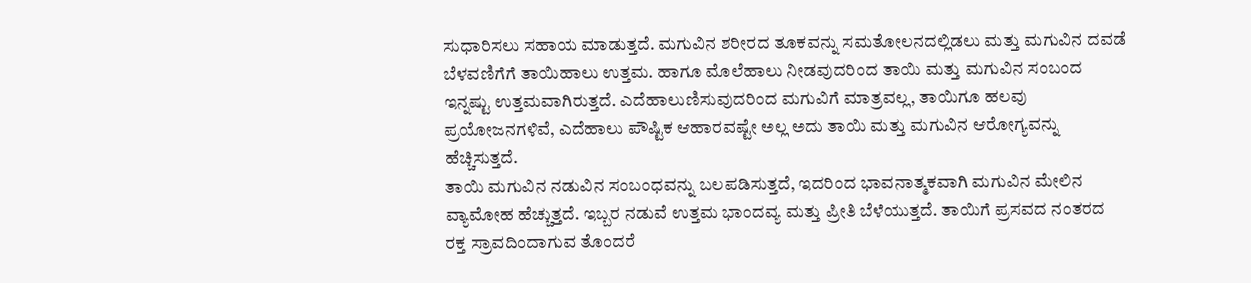ಸುಧಾರಿಸಲು ಸಹಾಯ ಮಾಡುತ್ತದೆ. ಮಗುವಿನ ಶರೀರದ ತೂಕವನ್ನು ಸಮತೋಲನದಲ್ಲಿಡಲು ಮತ್ತು ಮಗುವಿನ ದವಡೆ ಬೆಳವಣಿಗೆಗೆ ತಾಯಿಹಾಲು ಉತ್ತಮ. ಹಾಗೂ ಮೊಲೆಹಾಲು ನೀಡವುದರಿಂದ ತಾಯಿ ಮತ್ತು ಮಗುವಿನ ಸಂಬಂದ ಇನ್ನಷ್ಟು ಉತ್ತಮವಾಗಿರುತ್ತದೆ. ಎದೆಹಾಲುಣಿಸುವುದರಿಂದ ಮಗುವಿಗೆ ಮಾತ್ರವಲ್ಲ, ತಾಯಿಗೂ ಹಲವು ಪ್ರಯೋಜನಗಳಿವೆ, ಎದೆಹಾಲು ಪೌಷ್ಟಿಕ ಆಹಾರವಷ್ಟೇ ಅಲ್ಲ ಅದು ತಾಯಿ ಮತ್ತು ಮಗುವಿನ ಆರೋಗ್ಯವನ್ನು ಹೆಚ್ಚಿಸುತ್ತದೆ.
ತಾಯಿ ಮಗುವಿನ ನಡುವಿನ ಸಂಬಂಧವನ್ನು ಬಲಪಡಿಸುತ್ತದೆ, ಇದರಿಂದ ಭಾವನಾತ್ಮಕವಾಗಿ ಮಗುವಿನ ಮೇಲಿನ ವ್ಯಾಮೋಹ ಹೆಚ್ಚುತ್ತದೆ. ಇಬ್ಬರ ನಡುವೆ ಉತ್ತಮ ಭಾಂದವ್ಯ ಮತ್ತು ಪ್ರೀತಿ ಬೆಳೆಯುತ್ತದೆ. ತಾಯಿಗೆ ಪ್ರಸವದ ನಂತರದ ರಕ್ತ ಸ್ರಾವದಿಂದಾಗುವ ತೊಂದರೆ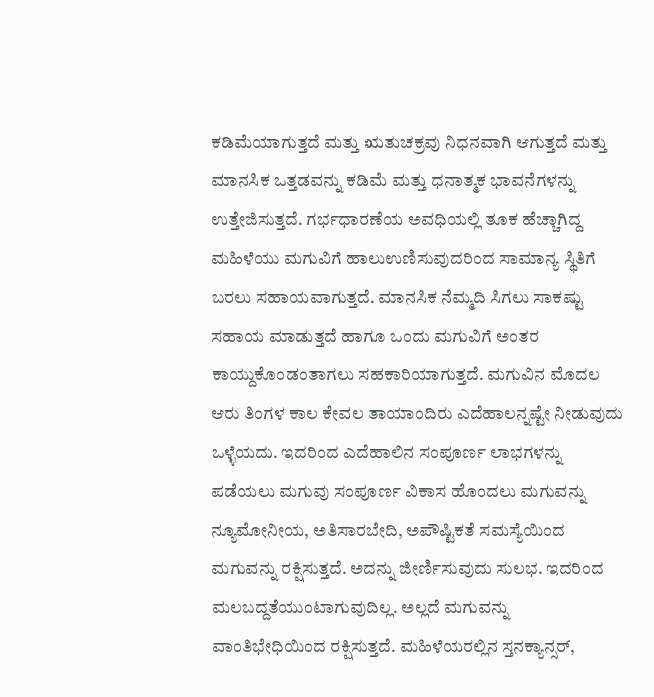ಕಡಿಮೆಯಾಗುತ್ತದೆ ಮತ್ತು ಋತುಚಕ್ರವು ನಿಧನವಾಗಿ ಆಗುತ್ತದೆ ಮತ್ತು ಮಾನಸಿಕ ಒತ್ತಡವನ್ನು ಕಡಿಮೆ ಮತ್ತು ಧನಾತ್ಮಕ ಭಾವನೆಗಳನ್ನು ಉತ್ತೇಜಿಸುತ್ತದೆ. ಗರ್ಭಧಾರಣೆಯ ಅವಧಿಯಲ್ಲಿ ತೂಕ ಹೆಚ್ಚಾಗಿದ್ದ ಮಹಿಳೆಯು ಮಗುವಿಗೆ ಹಾಲುಉಣಿಸುವುದರಿಂದ ಸಾಮಾನ್ಯ ಸ್ಥಿತಿಗೆ ಬರಲು ಸಹಾಯವಾಗುತ್ತದೆ. ಮಾನಸಿಕ ನೆಮ್ಮದಿ ಸಿಗಲು ಸಾಕಷ್ಟು ಸಹಾಯ ಮಾಡುತ್ತದೆ ಹಾಗೂ ಒಂದು ಮಗುವಿಗೆ ಅಂತರ ಕಾಯ್ದುಕೊಂಡಂತಾಗಲು ಸಹಕಾರಿಯಾಗುತ್ತದೆ. ಮಗುವಿನ ಮೊದಲ ಆರು ತಿಂಗಳ ಕಾಲ ಕೇವಲ ತಾಯಾಂದಿರು ಎದೆಹಾಲನ್ನಷ್ಟೇ ನೀಡುವುದು ಒಳ್ಳೆಯದು. ಇದರಿಂದ ಎದೆಹಾಲಿನ ಸಂಪೂರ್ಣ ಲಾಭಗಳನ್ನು ಪಡೆಯಲು ಮಗುವು ಸಂಪೂರ್ಣ ವಿಕಾಸ ಹೊಂದಲು ಮಗುವನ್ನು ನ್ಯೂಮೋನೀಯ, ಅತಿಸಾರಬೇದಿ, ಅಪೌಷ್ಟಿಕತೆ ಸಮಸ್ಯೆಯಿಂದ ಮಗುವನ್ನು ರಕ್ಷಿಸುತ್ತದೆ. ಅದನ್ನು ಜೀರ್ಣಿಸುವುದು ಸುಲಭ. ಇದರಿಂದ ಮಲಬದ್ದತೆಯುಂಟಾಗುವುದಿಲ್ಲ. ಅಲ್ಲದೆ ಮಗುವನ್ನು ವಾಂತಿಭೇಧಿಯಿಂದ ರಕ್ಷಿಸುತ್ತದೆ. ಮಹಿಳೆಯರಲ್ಲಿನ ಸ್ತನಕ್ಯಾನ್ಸರ್,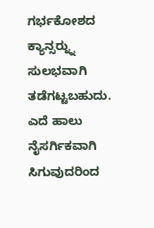ಗರ್ಭಕೋಶದ ಕ್ಯಾನ್ಸರ್‍ನ್ನು ಸುಲಭವಾಗಿ ತಡೆಗಟ್ಟಬಹುದು. ಎದೆ ಹಾಲು ನೈಸರ್ಗಿಕವಾಗಿ ಸಿಗುವುದರಿಂದ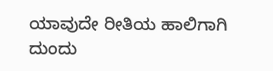ಯಾವುದೇ ರೀತಿಯ ಹಾಲಿಗಾಗಿ ದುಂದು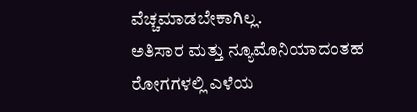ವೆಚ್ಚಮಾಡಬೇಕಾಗಿಲ್ಲ.
ಅತಿಸಾರ ಮತ್ತು ನ್ಯೂಮೊನಿಯಾದಂತಹ ರೋಗಗಳಲ್ಲಿ ಎಳೆಯ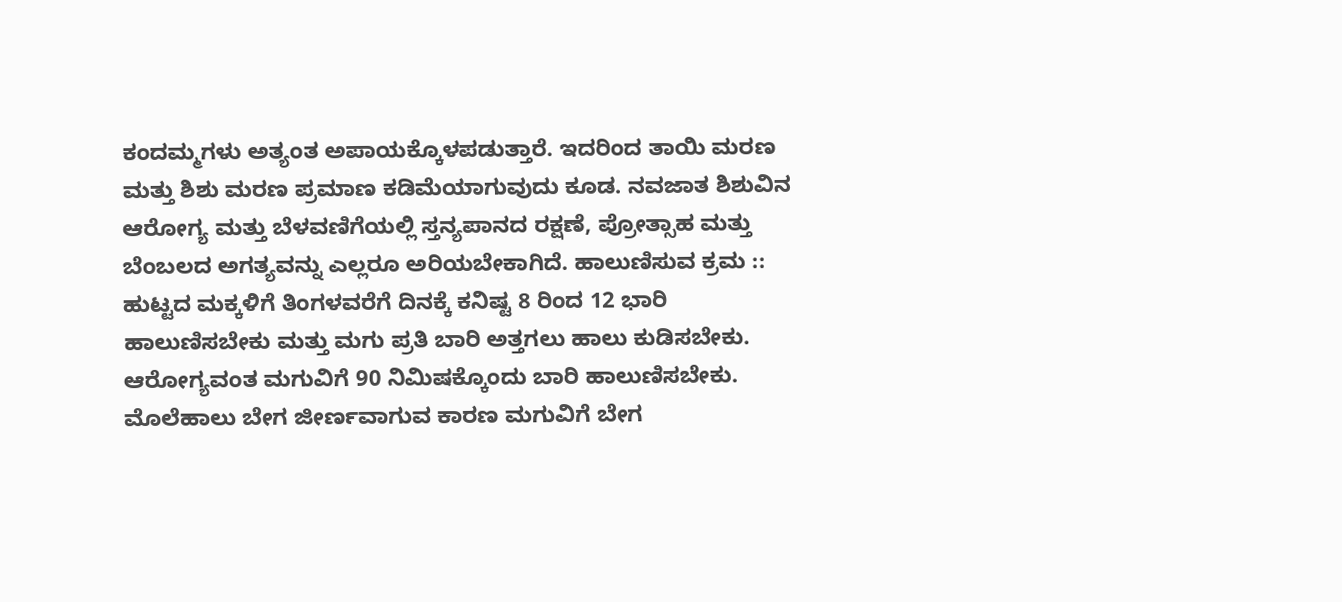ಕಂದಮ್ಮಗಳು ಅತ್ಯಂತ ಅಪಾಯಕ್ಕೊಳಪಡುತ್ತಾರೆ. ಇದರಿಂದ ತಾಯಿ ಮರಣ ಮತ್ತು ಶಿಶು ಮರಣ ಪ್ರಮಾಣ ಕಡಿಮೆಯಾಗುವುದು ಕೂಡ. ನವಜಾತ ಶಿಶುವಿನ ಆರೋಗ್ಯ ಮತ್ತು ಬೆಳವಣಿಗೆಯಲ್ಲಿ ಸ್ತನ್ಯಪಾನದ ರಕ್ಷಣೆ, ಪ್ರೋತ್ಸಾಹ ಮತ್ತು ಬೆಂಬಲದ ಅಗತ್ಯವನ್ನು ಎಲ್ಲರೂ ಅರಿಯಬೇಕಾಗಿದೆ. ಹಾಲುಣಿಸುವ ಕ್ರಮ :: ಹುಟ್ಟದ ಮಕ್ಕಳಿಗೆ ತಿಂಗಳವರೆಗೆ ದಿನಕ್ಕೆ ಕನಿಷ್ಟ 8 ರಿಂದ 12 ಭಾರಿ ಹಾಲುಣಿಸಬೇಕು ಮತ್ತು ಮಗು ಪ್ರತಿ ಬಾರಿ ಅತ್ತಗಲು ಹಾಲು ಕುಡಿಸಬೇಕು. ಆರೋಗ್ಯವಂತ ಮಗುವಿಗೆ 90 ನಿಮಿಷಕ್ಕೊಂದು ಬಾರಿ ಹಾಲುಣಿಸಬೇಕು. ಮೊಲೆಹಾಲು ಬೇಗ ಜೀರ್ಣವಾಗುವ ಕಾರಣ ಮಗುವಿಗೆ ಬೇಗ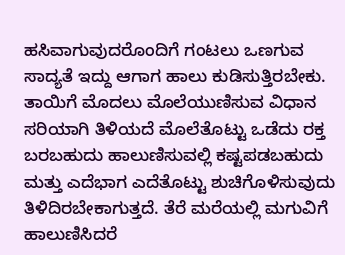ಹಸಿವಾಗುವುದರೊಂದಿಗೆ ಗಂಟಲು ಒಣಗುವ ಸಾದ್ಯತೆ ಇದ್ದು ಆಗಾಗ ಹಾಲು ಕುಡಿಸುತ್ತಿರಬೇಕು. ತಾಯಿಗೆ ಮೊದಲು ಮೊಲೆಯುಣಿಸುವ ವಿಧಾನ ಸರಿಯಾಗಿ ತಿಳಿಯದೆ ಮೊಲೆತೊಟ್ಟು ಒಡೆದು ರಕ್ತ ಬರಬಹುದು ಹಾಲುಣಿಸುವಲ್ಲಿ ಕಷ್ಟಪಡಬಹುದು ಮತ್ತು ಎದೆಭಾಗ ಎದೆತೊಟ್ಟು ಶುಚಿಗೊಳಿಸುವುದು ತಿಳಿದಿರಬೇಕಾಗುತ್ತದೆ. ತೆರೆ ಮರೆಯಲ್ಲಿ ಮಗುವಿಗೆ ಹಾಲುಣಿಸಿದರೆ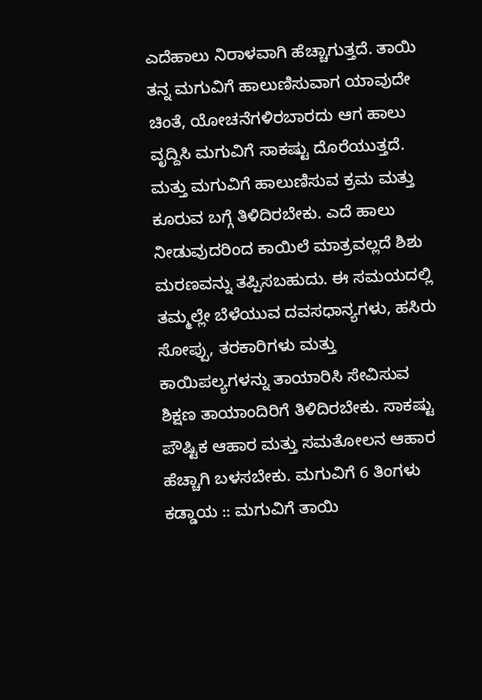ಎದೆಹಾಲು ನಿರಾಳವಾಗಿ ಹೆಚ್ಚಾಗುತ್ತದೆ. ತಾಯಿ ತನ್ನ ಮಗುವಿಗೆ ಹಾಲುಣಿಸುವಾಗ ಯಾವುದೇ ಚಿಂತೆ, ಯೋಚನೆಗಳಿರಬಾರದು ಆಗ ಹಾಲು ವೃದ್ದಿಸಿ ಮಗುವಿಗೆ ಸಾಕಷ್ಟು ದೊರೆಯುತ್ತದೆ. ಮತ್ತು ಮಗುವಿಗೆ ಹಾಲುಣಿಸುವ ಕ್ರಮ ಮತ್ತು ಕೂರುವ ಬಗ್ಗೆ ತಿಳಿದಿರಬೇಕು. ಎದೆ ಹಾಲು ನೀಡುವುದರಿಂದ ಕಾಯಿಲೆ ಮಾತ್ರವಲ್ಲದೆ ಶಿಶು ಮರಣವನ್ನು ತಪ್ಪಿಸಬಹುದು. ಈ ಸಮಯದಲ್ಲಿ ತಮ್ಮಲ್ಲೇ ಬೆಳೆಯುವ ದವಸಧಾನ್ಯಗಳು, ಹಸಿರು ಸೋಪ್ಪು, ತರಕಾರಿಗಳು ಮತ್ತು ಕಾಯಿಪಲ್ಯಗಳನ್ನು ತಾಯಾರಿಸಿ ಸೇವಿಸುವ ಶಿಕ್ಷಣ ತಾಯಾಂದಿರಿಗೆ ತಿಳಿದಿರಬೇಕು. ಸಾಕಷ್ಟು ಪೌಷ್ಟಿಕ ಆಹಾರ ಮತ್ತು ಸಮತೋಲನ ಆಹಾರ ಹೆಚ್ಚಾಗಿ ಬಳಸಬೇಕು. ಮಗುವಿಗೆ 6 ತಿಂಗಳು ಕಡ್ಡಾಯ :: ಮಗುವಿಗೆ ತಾಯಿ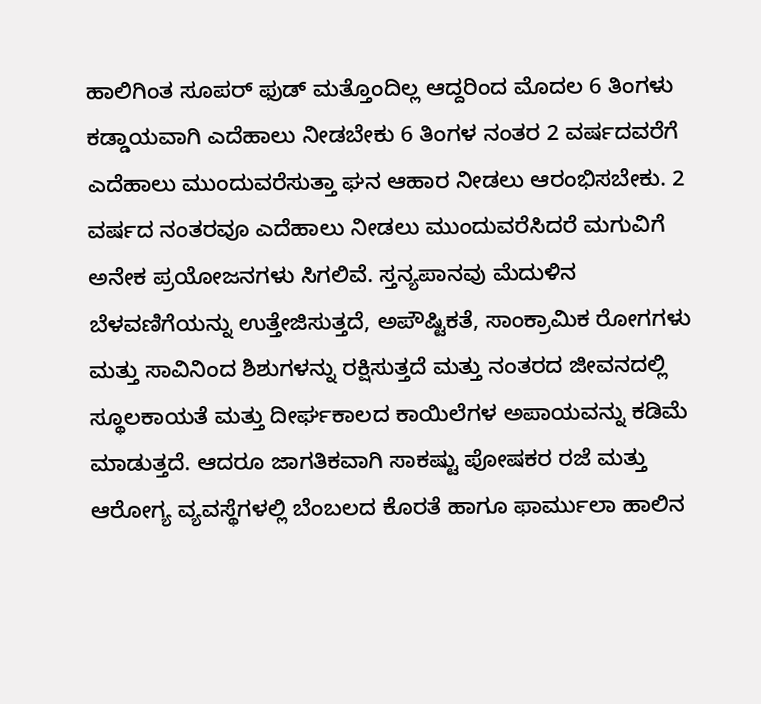ಹಾಲಿಗಿಂತ ಸೂಪರ್ ಫುಡ್ ಮತ್ತೊಂದಿಲ್ಲ ಆದ್ದರಿಂದ ಮೊದಲ 6 ತಿಂಗಳು ಕಡ್ಡಾಯವಾಗಿ ಎದೆಹಾಲು ನೀಡಬೇಕು 6 ತಿಂಗಳ ನಂತರ 2 ವರ್ಷದವರೆಗೆ ಎದೆಹಾಲು ಮುಂದುವರೆಸುತ್ತಾ ಘನ ಆಹಾರ ನೀಡಲು ಆರಂಭಿಸಬೇಕು. 2 ವರ್ಷದ ನಂತರವೂ ಎದೆಹಾಲು ನೀಡಲು ಮುಂದುವರೆಸಿದರೆ ಮಗುವಿಗೆ ಅನೇಕ ಪ್ರಯೋಜನಗಳು ಸಿಗಲಿವೆ. ಸ್ತನ್ಯಪಾನವು ಮೆದುಳಿನ ಬೆಳವಣಿಗೆಯನ್ನು ಉತ್ತೇಜಿಸುತ್ತದೆ, ಅಪೌಷ್ಟಿಕತೆ, ಸಾಂಕ್ರಾಮಿಕ ರೋಗಗಳು ಮತ್ತು ಸಾವಿನಿಂದ ಶಿಶುಗಳನ್ನು ರಕ್ಷಿಸುತ್ತದೆ ಮತ್ತು ನಂತರದ ಜೀವನದಲ್ಲಿ ಸ್ಥೂಲಕಾಯತೆ ಮತ್ತು ದೀರ್ಘಕಾಲದ ಕಾಯಿಲೆಗಳ ಅಪಾಯವನ್ನು ಕಡಿಮೆ ಮಾಡುತ್ತದೆ. ಆದರೂ ಜಾಗತಿಕವಾಗಿ ಸಾಕಷ್ಟು ಪೋಷಕರ ರಜೆ ಮತ್ತು ಆರೋಗ್ಯ ವ್ಯವಸ್ಥೆಗಳಲ್ಲಿ ಬೆಂಬಲದ ಕೊರತೆ ಹಾಗೂ ಫಾರ್ಮುಲಾ ಹಾಲಿನ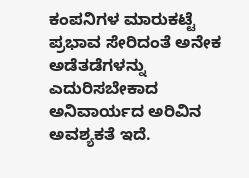ಕಂಪನಿಗಳ ಮಾರುಕಟ್ಟೆ ಪ್ರಭಾವ ಸೇರಿದಂತೆ ಅನೇಕ ಅಡೆತಡೆಗಳನ್ನು ಎದುರಿಸಬೇಕಾದ ಅನಿವಾರ್ಯದ ಅರಿವಿನ ಅವಶ್ಯಕತೆ ಇದೆ.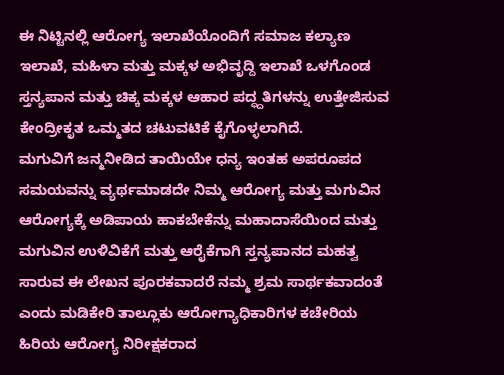ಈ ನಿಟ್ಟಿನಲ್ಲಿ ಆರೋಗ್ಯ ಇಲಾಖೆಯೊಂದಿಗೆ ಸಮಾಜ ಕಲ್ಯಾಣ ಇಲಾಖೆ, ಮಹಿಳಾ ಮತ್ತು ಮಕ್ಕಳ ಅಭಿವೃದ್ದಿ ಇಲಾಖೆ ಒಳಗೊಂಡ ಸ್ತನ್ಯಪಾನ ಮತ್ತು ಚಿಕ್ಕ ಮಕ್ಕಳ ಆಹಾರ ಪದ್ಧ್ದತಿಗಳನ್ನು ಉತ್ತೇಜಿಸುವ ಕೇಂದ್ರೀಕೃತ ಒಮ್ಮತದ ಚಟುವಟಿಕೆ ಕೈಗೊಳ್ಳಲಾಗಿದೆ.
ಮಗುವಿಗೆ ಜನ್ಮನೀಡಿದ ತಾಯಿಯೇ ಧನ್ಯ ಇಂತಹ ಅಪರೂಪದ ಸಮಯವನ್ನು ವ್ಯರ್ಥಮಾಡದೇ ನಿಮ್ಮ ಆರೋಗ್ಯ ಮತ್ತು ಮಗುವಿನ ಆರೋಗ್ಯಕ್ಕೆ ಅಡಿಪಾಯ ಹಾಕಬೇಕೆನ್ನು ಮಹಾದಾಸೆಯಿಂದ ಮತ್ತು ಮಗುವಿನ ಉಳಿವಿಕೆಗೆ ಮತ್ತು ಆರೈಕೆಗಾಗಿ ಸ್ತನ್ಯಪಾನದ ಮಹತ್ವ ಸಾರುವ ಈ ಲೇಖನ ಪೂರಕವಾದರೆ ನಮ್ಮ ಶ್ರಮ ಸಾರ್ಥಕವಾದಂತೆ ಎಂದು ಮಡಿಕೇರಿ ತಾಲ್ಲೂಕು ಆರೋಗ್ಯಾಧಿಕಾರಿಗಳ ಕಚೇರಿಯ ಹಿರಿಯ ಆರೋಗ್ಯ ನಿರೀಕ್ಷಕರಾದ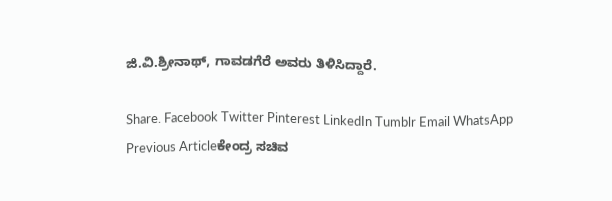ಜಿ.ವಿ.ಶ್ರೀನಾಥ್, ಗಾವಡಗೆರೆ ಅವರು ತಿಳಿಸಿದ್ದಾರೆ.

Share. Facebook Twitter Pinterest LinkedIn Tumblr Email WhatsApp
Previous Articleಕೇಂದ್ರ ಸಚಿವ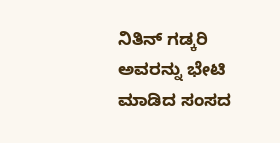ನಿತಿನ್‌ ಗಡ್ಕರಿ ಅವರನ್ನು ಭೇಟಿ ಮಾಡಿದ ಸಂಸದ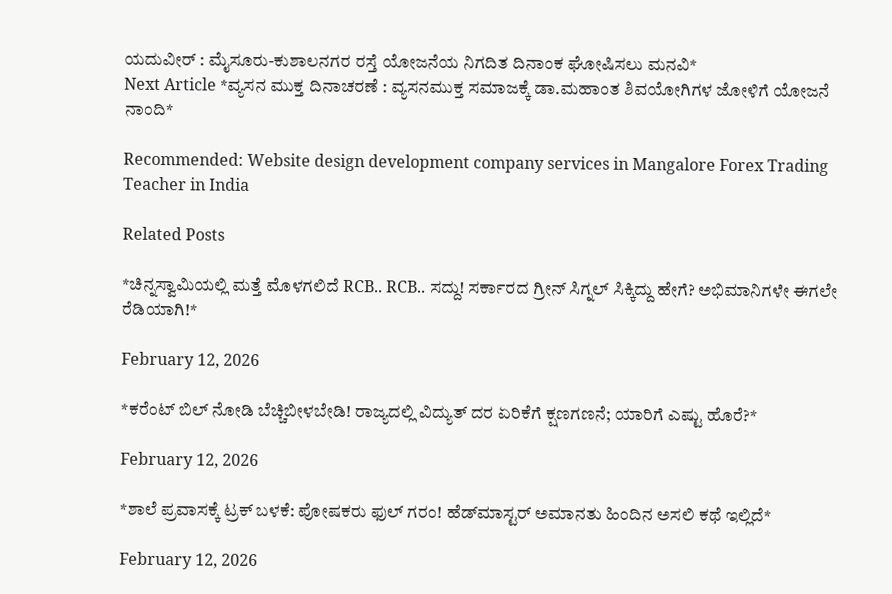ಯದುವೀರ್‌ : ಮೈಸೂರು-ಕುಶಾಲನಗರ ರಸ್ತೆ ಯೋಜನೆಯ ನಿಗದಿತ ದಿನಾಂಕ ಘೋಷಿಸಲು ಮನವಿ*
Next Article *ವ್ಯಸನ ಮುಕ್ತ ದಿನಾಚರಣೆ : ವ್ಯಸನಮುಕ್ತ ಸಮಾಜಕ್ಕೆ ಡಾ.ಮಹಾಂತ ಶಿವಯೋಗಿಗಳ ಜೋಳಿಗೆ ಯೋಜನೆ ನಾಂದಿ*

Recommended: Website design development company services in Mangalore Forex Trading Teacher in India

Related Posts

*ಚಿನ್ನಸ್ವಾಮಿಯಲ್ಲಿ ಮತ್ತೆ ಮೊಳಗಲಿದೆ RCB.. RCB.. ಸದ್ದು! ಸರ್ಕಾರದ ಗ್ರೀನ್ ಸಿಗ್ನಲ್ ಸಿಕ್ಕಿದ್ದು ಹೇಗೆ? ಅಭಿಮಾನಿಗಳೇ ಈಗಲೇ ರೆಡಿಯಾಗಿ!*

February 12, 2026

*ಕರೆಂಟ್ ಬಿಲ್ ನೋಡಿ ಬೆಚ್ಚಿಬೀಳಬೇಡಿ! ರಾಜ್ಯದಲ್ಲಿ ವಿದ್ಯುತ್ ದರ ಏರಿಕೆಗೆ ಕ್ಷಣಗಣನೆ; ಯಾರಿಗೆ ಎಷ್ಟು ಹೊರೆ?*

February 12, 2026

*ಶಾಲೆ ಪ್ರವಾಸಕ್ಕೆ ಟ್ರಕ್ ಬಳಕೆ: ಪೋಷಕರು ಫುಲ್ ಗರಂ! ಹೆಡ್‌ಮಾಸ್ಟರ್ ಅಮಾನತು ಹಿಂದಿನ ಅಸಲಿ ಕಥೆ ಇಲ್ಲಿದೆ*

February 12, 2026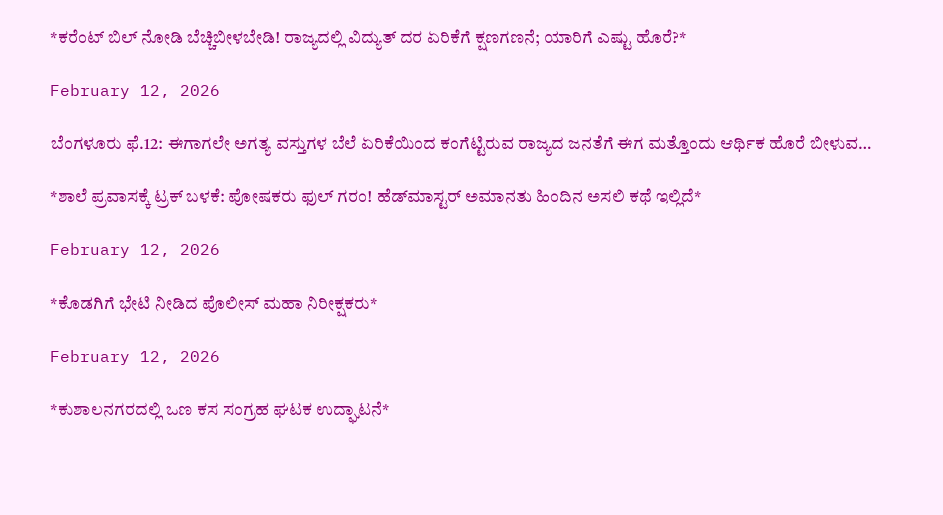*ಕರೆಂಟ್ ಬಿಲ್ ನೋಡಿ ಬೆಚ್ಚಿಬೀಳಬೇಡಿ! ರಾಜ್ಯದಲ್ಲಿ ವಿದ್ಯುತ್ ದರ ಏರಿಕೆಗೆ ಕ್ಷಣಗಣನೆ; ಯಾರಿಗೆ ಎಷ್ಟು ಹೊರೆ?*

February 12, 2026

ಬೆಂಗಳೂರು ಫೆ.12: ಈಗಾಗಲೇ ಅಗತ್ಯ ವಸ್ತುಗಳ ಬೆಲೆ ಏರಿಕೆಯಿಂದ ಕಂಗೆಟ್ಟಿರುವ ರಾಜ್ಯದ ಜನತೆಗೆ ಈಗ ಮತ್ತೊಂದು ಆರ್ಥಿಕ ಹೊರೆ ಬೀಳುವ…

*ಶಾಲೆ ಪ್ರವಾಸಕ್ಕೆ ಟ್ರಕ್ ಬಳಕೆ: ಪೋಷಕರು ಫುಲ್ ಗರಂ! ಹೆಡ್‌ಮಾಸ್ಟರ್ ಅಮಾನತು ಹಿಂದಿನ ಅಸಲಿ ಕಥೆ ಇಲ್ಲಿದೆ*

February 12, 2026

*ಕೊಡಗಿಗೆ ಭೇಟಿ ನೀಡಿದ ಪೊಲೀಸ್ ಮಹಾ ನಿರೀಕ್ಷಕರು*

February 12, 2026

*ಕುಶಾಲನಗರದಲ್ಲಿ ಒಣ ಕಸ ಸಂಗ್ರಹ ಘಟಕ ಉದ್ಘಾಟನೆ*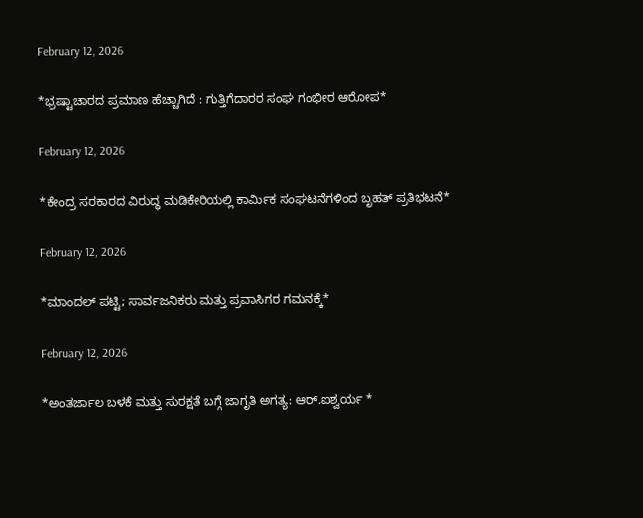February 12, 2026

*ಭ್ರಷ್ಟಾಚಾರದ ಪ್ರಮಾಣ ಹೆಚ್ಚಾಗಿದೆ : ಗುತ್ತಿಗೆದಾರರ ಸಂಘ ಗಂಭೀರ ಆರೋಪ*

February 12, 2026

*ಕೇಂದ್ರ ಸರಕಾರದ ವಿರುದ್ಧ ಮಡಿಕೇರಿಯಲ್ಲಿ ಕಾರ್ಮಿಕ ಸಂಘಟನೆಗಳಿಂದ ಬೃಹತ್ ಪ್ರತಿಭಟನೆ*

February 12, 2026

*ಮಾಂದಲ್ ಪಟ್ಟಿ; ಸಾರ್ವಜನಿಕರು ಮತ್ತು ಪ್ರವಾಸಿಗರ ಗಮನಕ್ಕೆ*

February 12, 2026

*ಅಂತರ್ಜಾಲ ಬಳಕೆ ಮತ್ತು ಸುರಕ್ಷತೆ ಬಗ್ಗೆ ಜಾಗೃತಿ ಅಗತ್ಯ: ಆರ್.ಐಶ್ವರ್ಯ *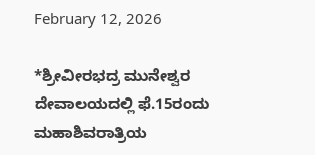February 12, 2026

*ಶ್ರೀವೀರಭದ್ರ ಮುನೇಶ್ವರ ದೇವಾಲಯದಲ್ಲಿ ಫೆ.15ರಂದು ಮಹಾಶಿವರಾತ್ರಿಯ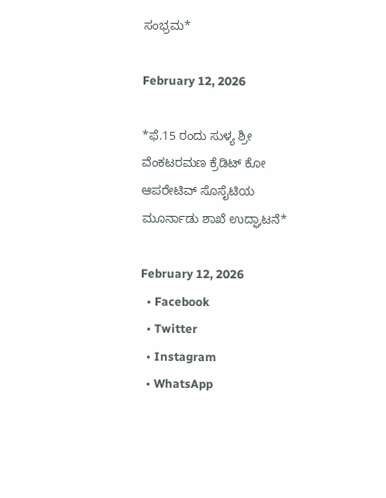ಸಂಭ್ರಮ*

February 12, 2026

*ಫೆ.15 ರಂದು ಸುಳ್ಯ ಶ್ರೀ ವೆಂಕಟರಮಣ ಕ್ರೆಡಿಟ್ ಕೋ ಆಪರೇಟಿವ್ ಸೊಸೈಟಿಯ ಮೂರ್ನಾಡು ಶಾಖೆ ಉದ್ಘಾಟನೆ*

February 12, 2026
  • Facebook
  • Twitter
  • Instagram
  • WhatsApp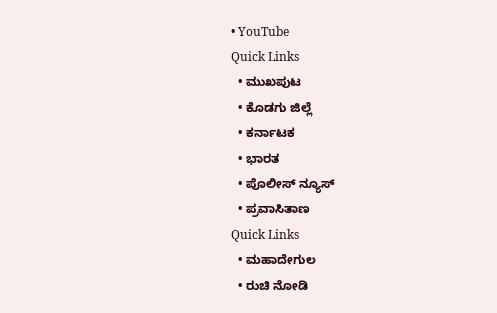• YouTube
Quick Links
  • ಮುಖಪುಟ
  • ಕೊಡಗು ಜಿಲ್ಲೆ
  • ಕರ್ನಾಟಕ
  • ಭಾರತ
  • ಪೊಲೀಸ್ ನ್ಯೂಸ್
  • ಪ್ರವಾಸಿತಾಣ
Quick Links
  • ಮಹಾದೇಗುಲ
  • ರುಚಿ ನೋಡಿ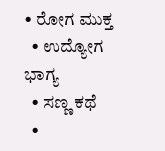• ರೋಗ ಮುಕ್ತ
  • ಉದ್ಯೋಗ ಭಾಗ್ಯ
  • ಸಣ್ಣ ಕಥೆ
  •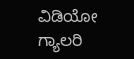ವಿಡಿಯೋ ಗ್ಯಾಲರಿ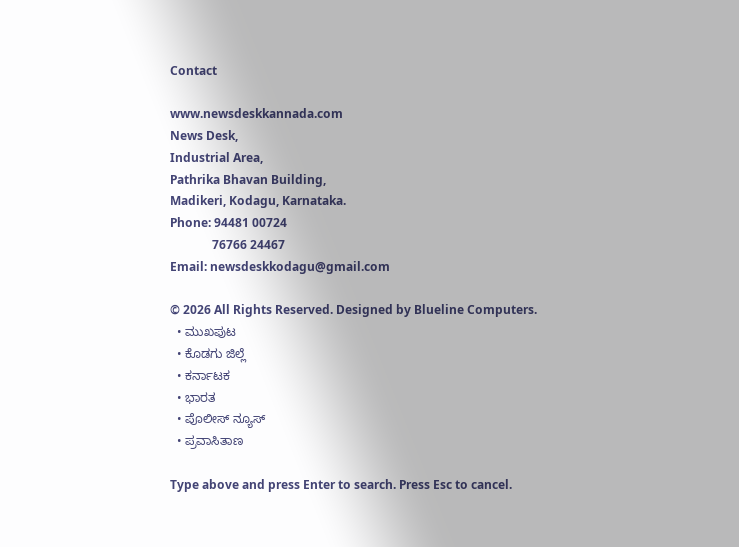Contact

www.newsdeskkannada.com
News Desk,
Industrial Area,
Pathrika Bhavan Building,
Madikeri, Kodagu, Karnataka.
Phone: 94481 00724
              76766 24467
Email: newsdeskkodagu@gmail.com

© 2026 All Rights Reserved. Designed by Blueline Computers.
  • ಮುಖಪುಟ
  • ಕೊಡಗು ಜಿಲ್ಲೆ
  • ಕರ್ನಾಟಕ
  • ಭಾರತ
  • ಪೊಲೀಸ್ ನ್ಯೂಸ್
  • ಪ್ರವಾಸಿತಾಣ

Type above and press Enter to search. Press Esc to cancel.